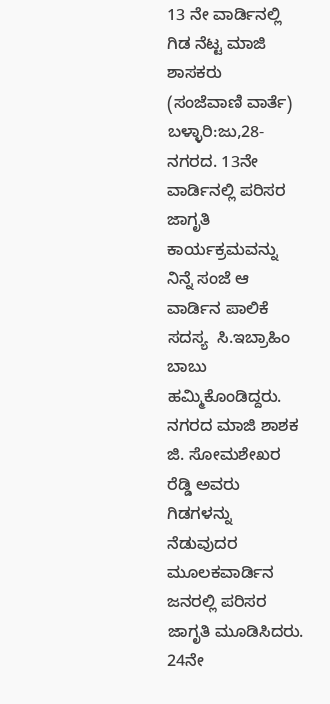13 ನೇ ವಾರ್ಡಿನಲ್ಲಿ ಗಿಡ ನೆಟ್ಟ ಮಾಜಿ ಶಾಸಕರು
(ಸಂಜೆವಾಣಿ ವಾರ್ತೆ)
ಬಳ್ಳಾರಿ:ಜು,28-  ನಗರದ. 13ನೇ ವಾರ್ಡಿನಲ್ಲಿ ಪರಿಸರ ಜಾಗೃತಿ ಕಾರ್ಯಕ್ರಮವನ್ನು ನಿನ್ನೆ ಸಂಜೆ ಆ ವಾರ್ಡಿನ ಪಾಲಿಕೆ ಸದಸ್ಯ  ಸಿ.ಇಬ್ರಾಹಿಂ ಬಾಬು  ಹಮ್ಮಿಕೊಂಡಿದ್ದರು.
ನಗರದ ಮಾಜಿ ಶಾಶಕ  ಜಿ. ಸೋಮಶೇಖರ ರೆಡ್ಡಿ ಅವರು  ಗಿಡಗಳನ್ನು ನೆಡುವುದರ ಮೂಲಕವಾರ್ಡಿನ ಜನರಲ್ಲಿ ಪರಿಸರ ಜಾಗೃತಿ ಮೂಡಿಸಿದರು.
24ನೇ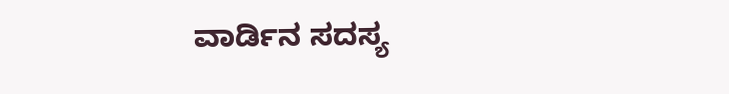ವಾರ್ಡಿನ ಸದಸ್ಯ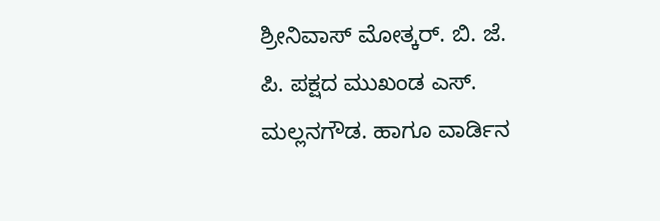ಶ್ರೀನಿವಾಸ್ ಮೋತ್ಕರ್. ಬಿ. ಜೆ. ಪಿ. ಪಕ್ಷದ ಮುಖಂಡ ಎಸ್. ಮಲ್ಲನಗೌಡ. ಹಾಗೂ ವಾರ್ಡಿನ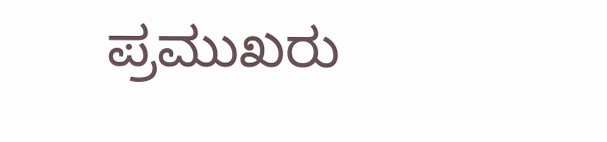ಪ್ರಮುಖರು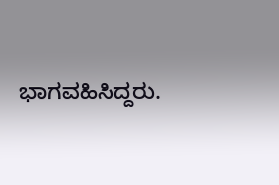ಭಾಗವಹಿಸಿದ್ದರು.